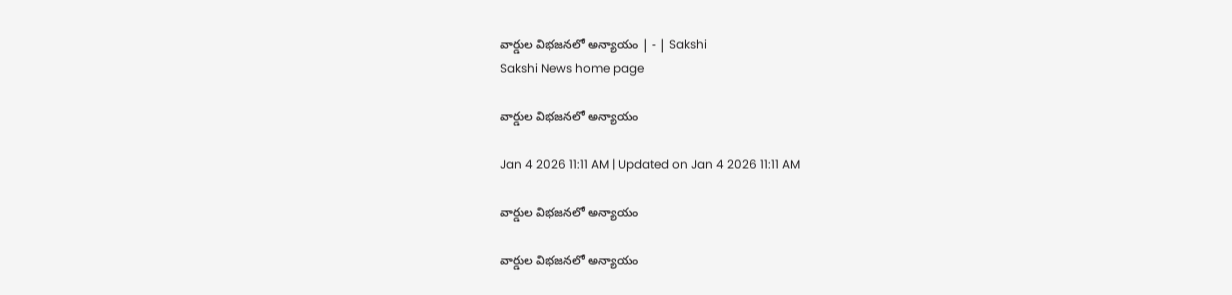వార్డుల విభజనలో అన్యాయం | - | Sakshi
Sakshi News home page

వార్డుల విభజనలో అన్యాయం

Jan 4 2026 11:11 AM | Updated on Jan 4 2026 11:11 AM

వార్డుల విభజనలో అన్యాయం

వార్డుల విభజనలో అన్యాయం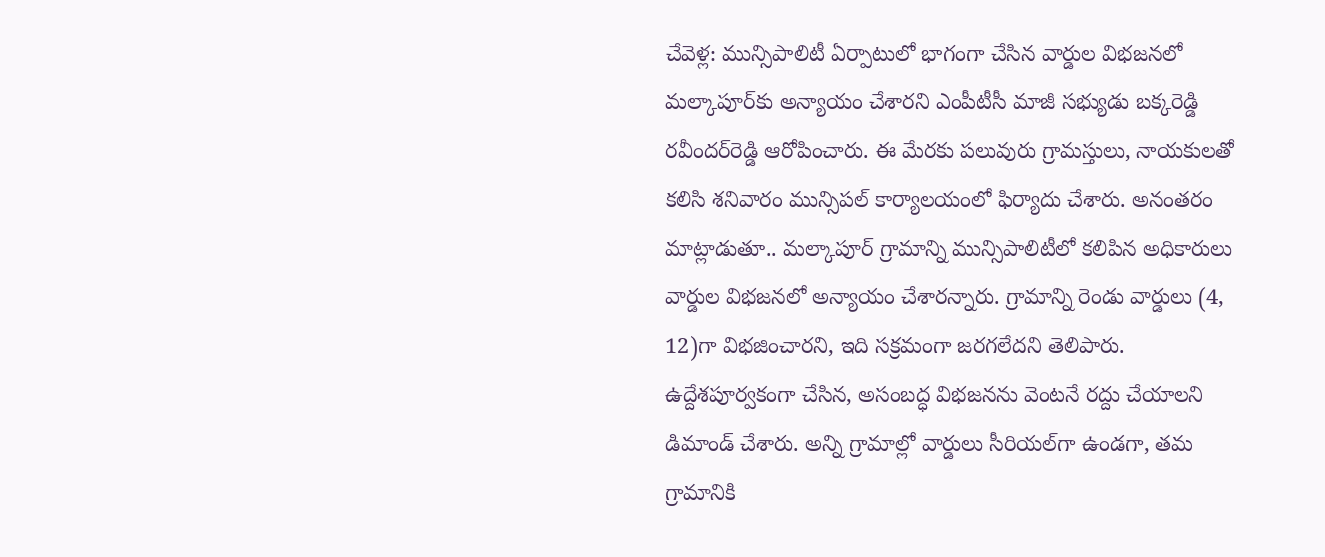చేవెళ్ల: మున్సిపాలిటీ ఏర్పాటులో భాగంగా చేసిన వార్డుల విభజనలో మల్కాపూర్‌కు అన్యాయం చేశారని ఎంపీటీసీ మాజీ సభ్యుడు బక్కరెడ్డి రవీందర్‌రెడ్డి ఆరోపించారు. ఈ మేరకు పలువురు గ్రామస్తులు, నాయకులతో కలిసి శనివారం మున్సిపల్‌ కార్యాలయంలో ఫిర్యాదు చేశారు. అనంతరం మాట్లాడుతూ.. మల్కాపూర్‌ గ్రామాన్ని మున్సిపాలిటీలో కలిపిన అధికారులు వార్డుల విభజనలో అన్యాయం చేశారన్నారు. గ్రామాన్ని రెండు వార్డులు (4, 12)గా విభజించారని, ఇది సక్రమంగా జరగలేదని తెలిపారు. ఉద్దేశపూర్వకంగా చేసిన, అసంబద్ధ విభజనను వెంటనే రద్దు చేయాలని డిమాండ్‌ చేశారు. అన్ని గ్రామాల్లో వార్డులు సీరియల్‌గా ఉండగా, తమ గ్రామానికి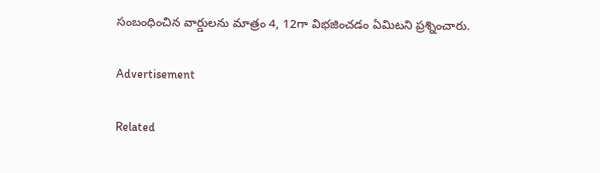సంబంధించిన వార్డులను మాత్రం 4, 12గా విభజించడం ఏమిటని ప్రశ్నించారు.

Advertisement

Related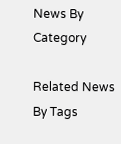News By Category

Related News By Tags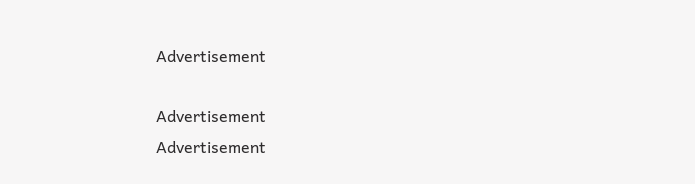Advertisement

Advertisement
Advertisement